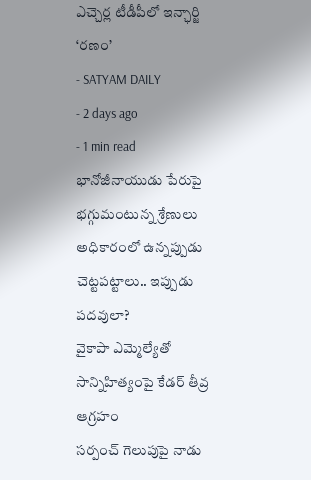ఎచ్చెర్ల టీడీపీలో ఇన్ఛార్జి ‘రణం’
- SATYAM DAILY
- 2 days ago
- 1 min read
భానోజీనాయుడు పేరుపై భగ్గుమంటున్న శ్రేణులు
అధికారంలో ఉన్నప్పుడు చెట్టపట్టాలు.. ఇప్పుడు పదవులా?
వైకాపా ఎమ్మెల్యేతో సాన్నిహిత్యంపై కేడర్ తీవ్ర ఆగ్రహం
సర్పంచ్ గెలుపుపై నాడు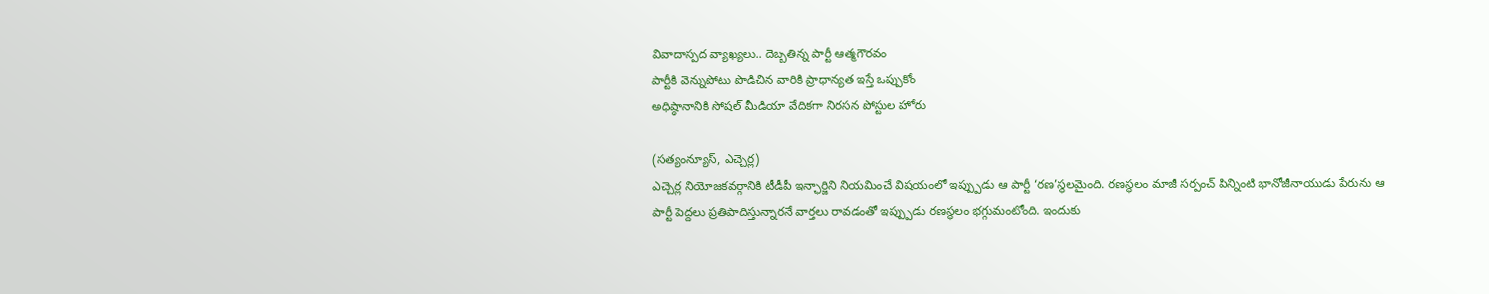వివాదాస్పద వ్యాఖ్యలు.. దెబ్బతిన్న పార్టీ ఆత్మగౌరవం
పార్టీకి వెన్నుపోటు పొడిచిన వారికి ప్రాధాన్యత ఇస్తే ఒప్పుకోం
అధిష్ఠానానికి సోషల్ మీడియా వేదికగా నిరసన పోస్టుల హోరు

(సత్యంన్యూస్, ఎచ్చెర్ల)
ఎచ్చెర్ల నియోజకవర్గానికి టీడీపీ ఇన్ఛార్జిని నియమించే విషయంలో ఇప్ప్పుడు ఆ పార్టీ ‘రణ’స్థలమైంది. రణస్థలం మాజీ సర్పంచ్ పిన్నింటి భానోజీనాయుడు పేరును ఆ పార్టీ పెద్దలు ప్రతిపాదిస్తున్నారనే వార్తలు రావడంతో ఇప్ప్పుడు రణస్థలం భగ్గుమంటోంది. ఇందుకు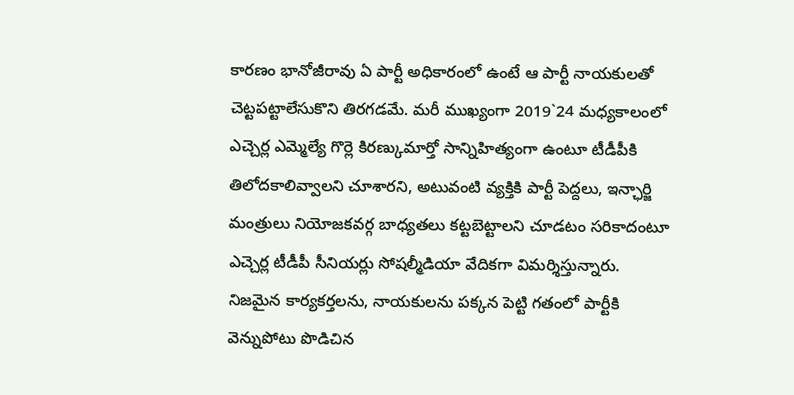కారణం భానోజీరావు ఏ పార్టీ అధికారంలో ఉంటే ఆ పార్టీ నాయకులతో చెట్టపట్టాలేసుకొని తిరగడమే. మరీ ముఖ్యంగా 2019`24 మధ్యకాలంలో ఎచ్చెర్ల ఎమ్మెల్యే గొర్లె కిరణ్కుమార్తో సాన్నిహిత్యంగా ఉంటూ టీడీపీకి తిలోదకాలివ్వాలని చూశారని, అటువంటి వ్యక్తికి పార్టీ పెద్దలు, ఇన్ఛార్జి మంత్రులు నియోజకవర్గ బాధ్యతలు కట్టబెట్టాలని చూడటం సరికాదంటూ ఎచ్చెర్ల టీడీపీ సీనియర్లు సోషల్మీడియా వేదికగా విమర్శిస్తున్నారు. నిజమైన కార్యకర్తలను, నాయకులను పక్కన పెట్టి గతంలో పార్టీకి వెన్నుపోటు పొడిచిన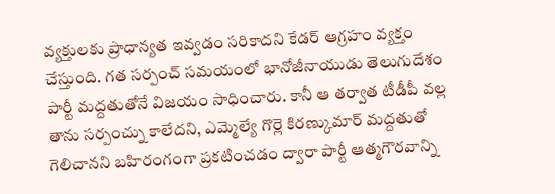వ్యక్తులకు ప్రాధాన్యత ఇవ్వడం సరికాదని కేడర్ ఆగ్రహం వ్యక్తం చేస్తుంది. గత సర్పంచ్ సమయంలో భానోజీనాయుడు తెలుగుదేశం పార్టీ మద్దతుతోనే విజయం సాధించారు. కానీ ఆ తర్వాత టీడీపీ వల్ల తాను సర్పంచ్ను కాలేదని, ఎమ్మెల్యే గొర్లె కిరణ్కుమార్ మద్దతుతో గెలిచానని బహిరంగంగా ప్రకటించడం ద్వారా పార్టీ ఆత్మగౌరవాన్ని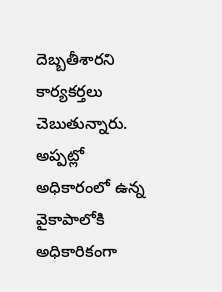దెబ్బతీశారని కార్యకర్తలు చెబుతున్నారు. అప్పట్లో అధికారంలో ఉన్న వైకాపాలోకి అధికారికంగా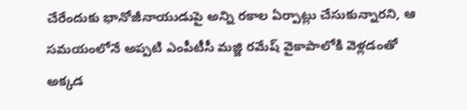చేరేందుకు భానోజీనాయుడుపై అన్ని రకాల ఏర్పాట్లు చేసుకున్నారని, ఆ సమయంలోనే అప్పటి ఎంపీటీసీ మజ్జి రమేష్ వైకాపాలోకి వెళ్లడంతో అక్కడ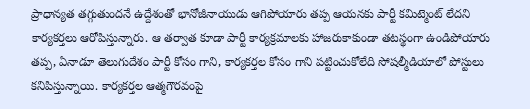ప్రాధాన్యత తగ్గుతుందనే ఉద్దేశంతో భానోజీనాయుడు ఆగిపోయారు తప్ప ఆయనకు పార్టీ కమిట్మెంట్ లేదని కార్యకర్తలు ఆరోపిస్తున్నారు. ఆ తర్వాత కూడా పార్టీ కార్యక్రమాలకు హాజరుకాకుండా తటస్థంగా ఉండిపోయారు తప్ప, ఏనాడూ తెలుగుదేశం పార్టీ కోసం గాని, కార్యకర్తల కోసం గాని పట్టించుకోలేది సోషల్మీడియాలో పోస్టులు కనిపిస్తున్నాయి. కార్యకర్తల ఆత్మగౌరవంపై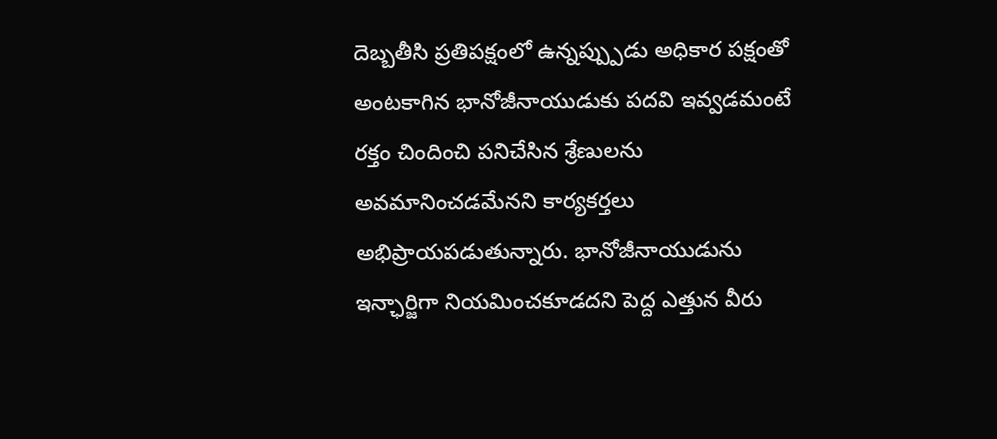దెబ్బతీసి ప్రతిపక్షంలో ఉన్నప్ప్పుడు అధికార పక్షంతో అంటకాగిన భానోజీనాయుడుకు పదవి ఇవ్వడమంటే రక్తం చిందించి పనిచేసిన శ్రేణులను అవమానించడమేనని కార్యకర్తలు అభిప్రాయపడుతున్నారు. భానోజీనాయుడును ఇన్ఛార్జిగా నియమించకూడదని పెద్ద ఎత్తున వీరు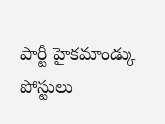పార్టీ హైకమాండ్కు పోస్టులు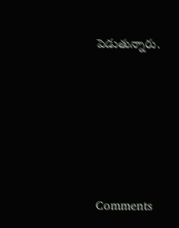పెడుతున్నారు.






Comments